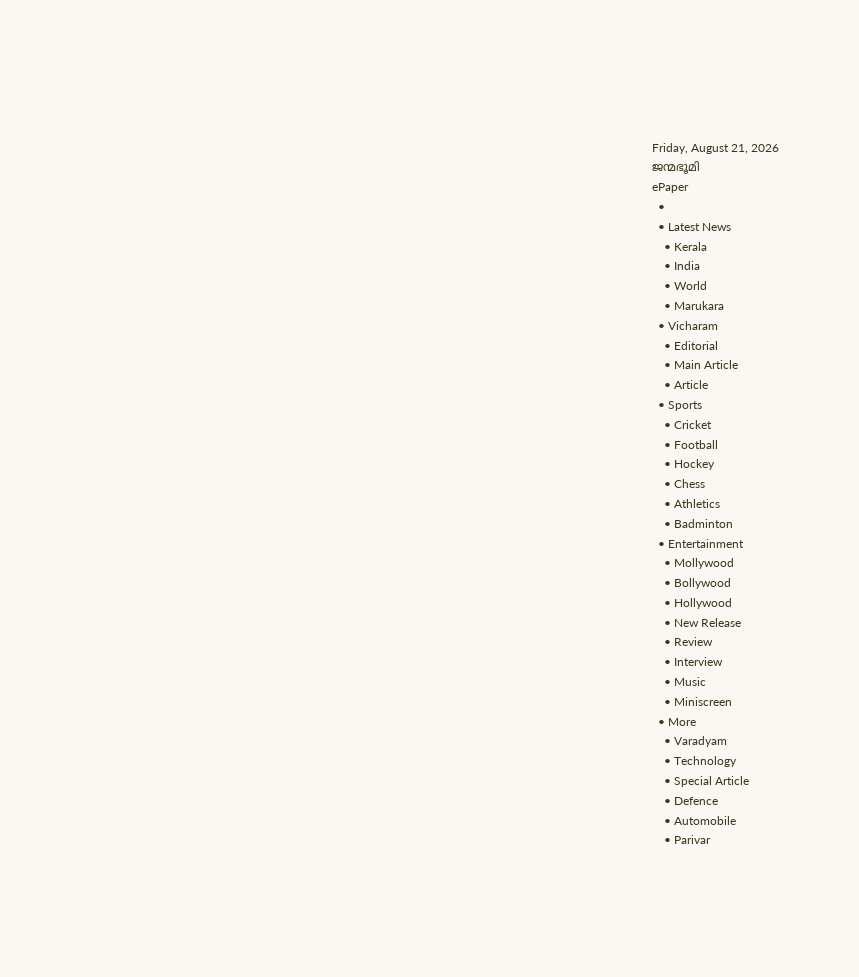Friday, August 21, 2026
ജന്മഭൂമി
ePaper
  •
  • Latest News
    • Kerala
    • India
    • World
    • Marukara
  • Vicharam
    • Editorial
    • Main Article
    • Article
  • Sports
    • Cricket
    • Football
    • Hockey
    • Chess
    • Athletics
    • Badminton
  • Entertainment
    • Mollywood
    • Bollywood
    • Hollywood
    • New Release
    • Review
    • Interview
    • Music
    • Miniscreen
  • More
    • Varadyam
    • Technology
    • Special Article
    • Defence
    • Automobile
    • Parivar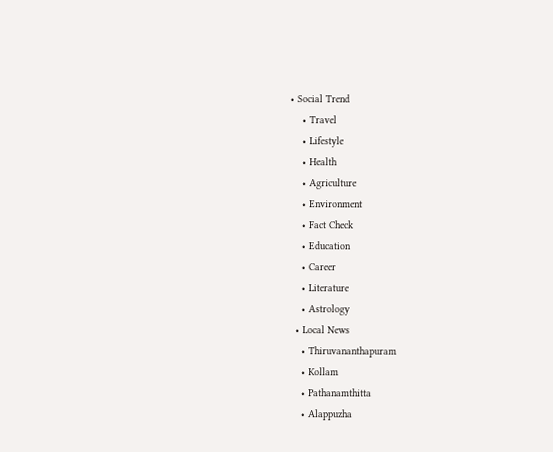• Social Trend
    • Travel
    • Lifestyle
    • Health
    • Agriculture
    • Environment
    • Fact Check
    • Education
    • Career
    • Literature
    • Astrology
  • Local News
    • Thiruvananthapuram
    • Kollam
    • Pathanamthitta
    • Alappuzha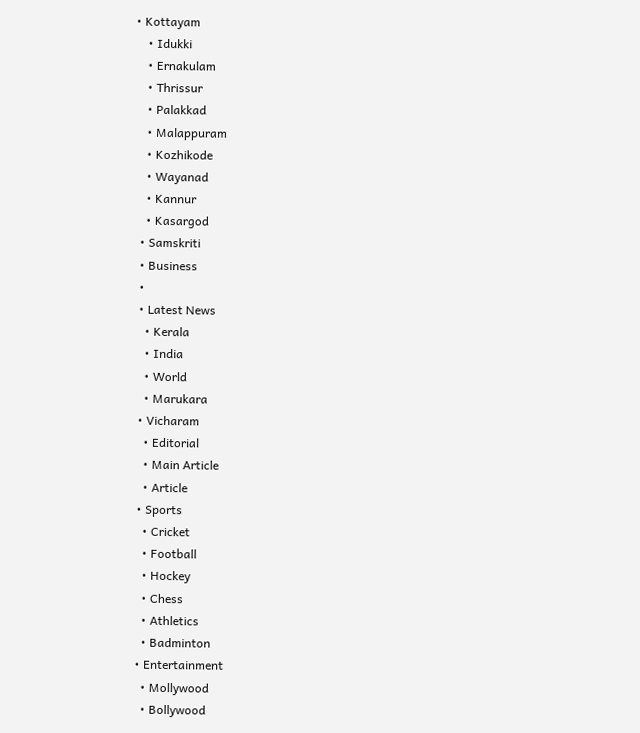• Kottayam
    • Idukki
    • Ernakulam
    • Thrissur
    • Palakkad
    • Malappuram
    • Kozhikode
    • Wayanad
    • Kannur
    • Kasargod
  • Samskriti
  • Business
  •
  • Latest News
    • Kerala
    • India
    • World
    • Marukara
  • Vicharam
    • Editorial
    • Main Article
    • Article
  • Sports
    • Cricket
    • Football
    • Hockey
    • Chess
    • Athletics
    • Badminton
  • Entertainment
    • Mollywood
    • Bollywood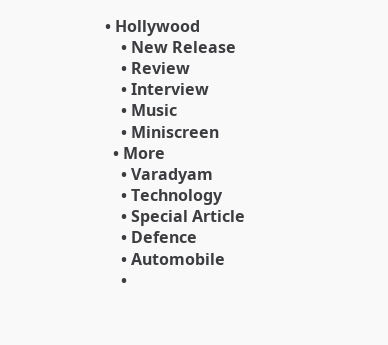• Hollywood
    • New Release
    • Review
    • Interview
    • Music
    • Miniscreen
  • More
    • Varadyam
    • Technology
    • Special Article
    • Defence
    • Automobile
    •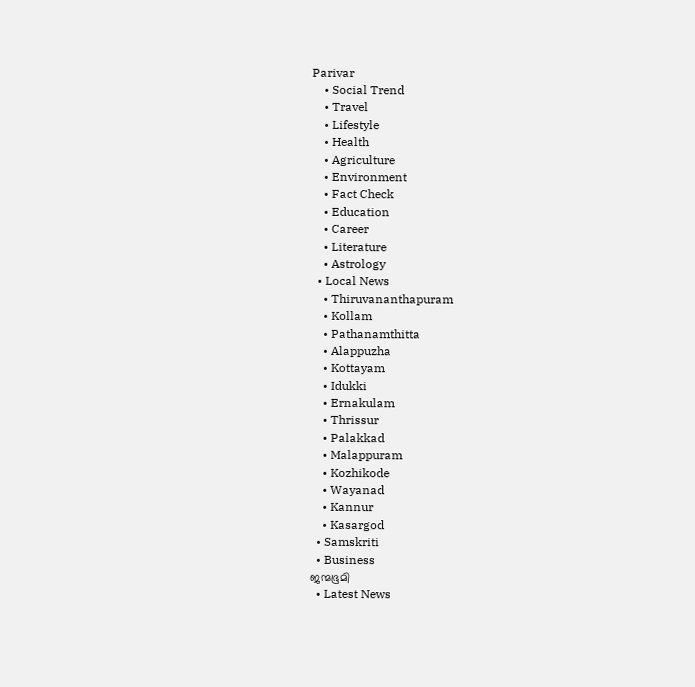Parivar
    • Social Trend
    • Travel
    • Lifestyle
    • Health
    • Agriculture
    • Environment
    • Fact Check
    • Education
    • Career
    • Literature
    • Astrology
  • Local News
    • Thiruvananthapuram
    • Kollam
    • Pathanamthitta
    • Alappuzha
    • Kottayam
    • Idukki
    • Ernakulam
    • Thrissur
    • Palakkad
    • Malappuram
    • Kozhikode
    • Wayanad
    • Kannur
    • Kasargod
  • Samskriti
  • Business
ജന്മഭൂമി
  • Latest News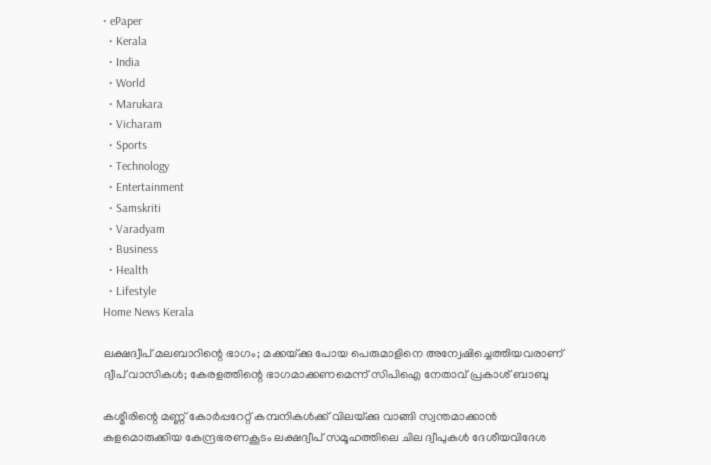• ePaper
  • Kerala
  • India
  • World
  • Marukara
  • Vicharam
  • Sports
  • Technology
  • Entertainment
  • Samskriti
  • Varadyam
  • Business
  • Health
  • Lifestyle
Home News Kerala

ലക്ഷദ്വീപ് മലബാറിന്റെ ഭാഗം; മക്കയ്‌ക്കു പോയ പെരുമാളിനെ അന്വേഷിച്ചെത്തിയവരാണ് ദ്വീപ് വാസികള്‍; കേരളത്തിന്റെ ഭാഗമാക്കണമെന്ന് സിപിഐ നേതാവ് പ്രകാശ് ബാബു

കശ്മീരിന്റെ മണ്ണ് കോര്‍പ്പറേറ്റ് കമ്പനികള്‍ക്ക് വിലയ്‌ക്കു വാങ്ങി സ്വന്തമാക്കാന്‍ കളമൊരുക്കിയ കേന്ദ്രഭരണകൂടം ലക്ഷദ്വീപ് സമൂഹത്തിലെ ചില ദ്വീപുകള്‍ ദേശീയവിദേശ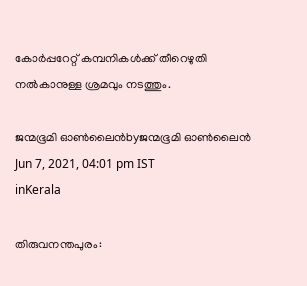കോര്‍പ്പറേറ്റ് കമ്പനികള്‍ക്ക് തീറെഴുതി നല്‍കാനുള്ള ശ്രമവും നടത്തും.

ജന്മഭൂമി ഓണ്‍ലൈന്‍byജന്മഭൂമി ഓണ്‍ലൈന്‍
Jun 7, 2021, 04:01 pm IST
inKerala

തിരുവനന്തപുരം: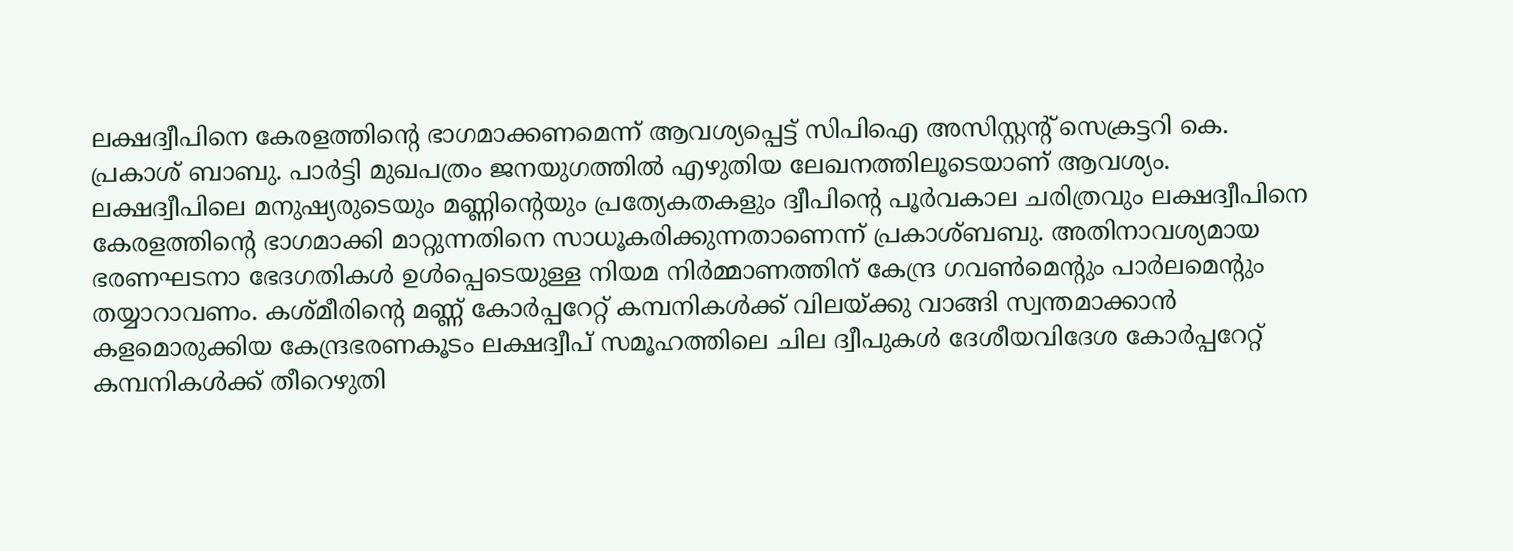ലക്ഷദ്വീപിനെ കേരളത്തിന്റെ ഭാഗമാക്കണമെന്ന് ആവശ്യപ്പെട്ട് സിപിഐ അസിസ്റ്റന്റ് സെക്രട്ടറി കെ. പ്രകാശ് ബാബു. പാര്‍ട്ടി മുഖപത്രം ജനയുഗത്തില്‍ എഴുതിയ ലേഖനത്തിലൂടെയാണ് ആവശ്യം. ലക്ഷദ്വീപിലെ മനുഷ്യരുടെയും മണ്ണിന്റെയും പ്രത്യേകതകളും ദ്വീപിന്റെ പൂര്‍വകാല ചരിത്രവും ലക്ഷദ്വീപിനെ കേരളത്തിന്റെ ഭാഗമാക്കി മാറ്റുന്നതിനെ സാധൂകരിക്കുന്നതാണെന്ന് പ്രകാശ്ബബു. അതിനാവശ്യമായ ഭരണഘടനാ ഭേദഗതികള്‍ ഉള്‍പ്പെടെയുള്ള നിയമ നിര്‍മ്മാണത്തിന് കേന്ദ്ര ഗവണ്‍മെന്റും പാര്‍ലമെന്റും തയ്യാറാവണം. കശ്മീരിന്റെ മണ്ണ് കോര്‍പ്പറേറ്റ് കമ്പനികള്‍ക്ക് വിലയ്‌ക്കു വാങ്ങി സ്വന്തമാക്കാന്‍ കളമൊരുക്കിയ കേന്ദ്രഭരണകൂടം ലക്ഷദ്വീപ് സമൂഹത്തിലെ ചില ദ്വീപുകള്‍ ദേശീയവിദേശ കോര്‍പ്പറേറ്റ് കമ്പനികള്‍ക്ക് തീറെഴുതി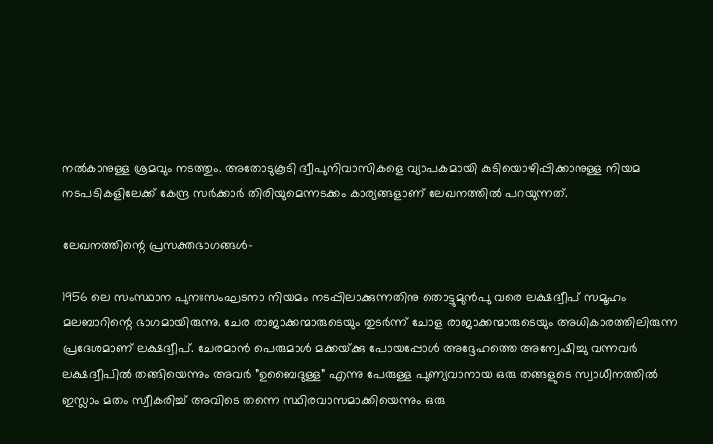നല്‍കാനുള്ള ശ്രമവും നടത്തും. അതോടുകൂടി ദ്വീപുനിവാസികളെ വ്യാപകമായി കുടിയൊഴിപ്പിക്കാനുള്ള നിയമ നടപടികളിലേക്ക് കേന്ദ്ര സര്‍ക്കാര്‍ തിരിയുമെന്നടക്കം കാര്യങ്ങളാണ് ലേഖനത്തില്‍ പറയുന്നത്.

ലേഖനത്തിന്റെ പ്രസക്തഭാഗങ്ങള്‍-

1956 ലെ സംസ്ഥാന പുനഃസംഘടനാ നിയമം നടപ്പിലാക്കുന്നതിനു തൊട്ടുമുന്‍പു വരെ ലക്ഷദ്വീപ് സമൂഹം മലബാറിന്റെ ഭാഗമായിരുന്നു. ചേര രാജാക്കന്മാരുടെയും തുടര്‍ന്ന് ചോള രാജാക്കന്മാരുടെയും അധികാരത്തിലിരുന്ന പ്രദേശമാണ് ലക്ഷദ്വീപ്. ചേരമാന്‍ പെരുമാള്‍ മക്കയ്‌ക്കു പോയപ്പോള്‍ അദ്ദേഹത്തെ അന്വേഷിച്ചു വന്നവര്‍ ലക്ഷദ്വീപില്‍ തങ്ങിയെന്നും അവര്‍ ”ഉബൈദുള്ള” എന്നു പേരുള്ള പുണ്യവാനായ ഒരു തങ്ങളുടെ സ്വാധീനത്തില്‍ ഇസ്ലാം മതം സ്വീകരിച്ച് അവിടെ തന്നെ സ്ഥിരവാസമാക്കിയെന്നും ഒരു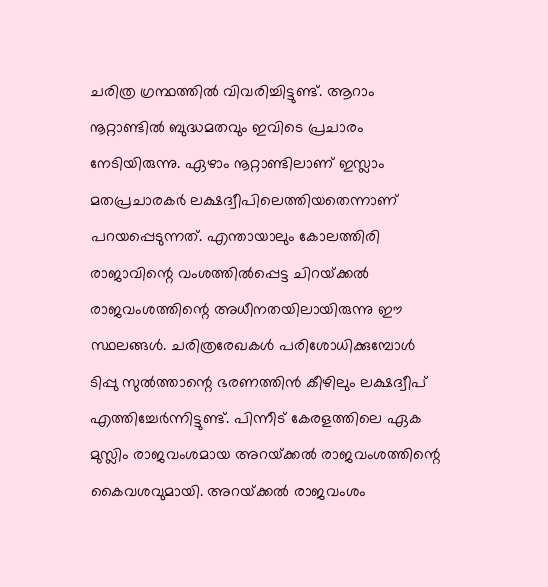ചരിത്ര ഗ്രന്ഥത്തില്‍ വിവരിച്ചിട്ടുണ്ട്. ആറാം നൂറ്റാണ്ടില്‍ ബുദ്ധമതവും ഇവിടെ പ്രചാരം നേടിയിരുന്നു. ഏഴാം നൂറ്റാണ്ടിലാണ് ഇസ്ലാം മതപ്രചാരകര്‍ ലക്ഷദ്വീപിലെത്തിയതെന്നാണ് പറയപ്പെടുന്നത്. എന്തായാലും കോലത്തിരി രാജാവിന്റെ വംശത്തില്‍പ്പെട്ട ചിറയ്‌ക്കല്‍ രാജവംശത്തിന്റെ അധീനതയിലായിരുന്നു ഈ സ്ഥലങ്ങള്‍. ചരിത്രരേഖകള്‍ പരിശോധിക്കുമ്പോള്‍ ടിപ്പു സുല്‍ത്താന്റെ ഭരണത്തിന്‍ കീഴിലും ലക്ഷദ്വീപ് എത്തിച്ചേര്‍ന്നിട്ടുണ്ട്. പിന്നീട് കേരളത്തിലെ ഏക മുസ്ലിം രാജവംശമായ അറയ്‌ക്കല്‍ രാജവംശത്തിന്റെ കൈവശവുമായി. അറയ്‌ക്കല്‍ രാജവംശം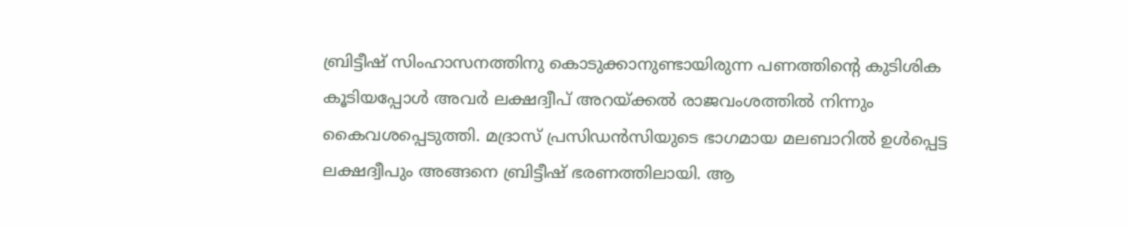ബ്രിട്ടീഷ് സിംഹാസനത്തിനു കൊടുക്കാനുണ്ടായിരുന്ന പണത്തിന്റെ കുടിശിക കൂടിയപ്പോള്‍ അവര്‍ ലക്ഷദ്വീപ് അറയ്‌ക്കല്‍ രാജവംശത്തില്‍ നിന്നും കൈവശപ്പെടുത്തി. മദ്രാസ് പ്രസിഡന്‍സിയുടെ ഭാഗമായ മലബാറില്‍ ഉള്‍പ്പെട്ട ലക്ഷദ്വീപും അങ്ങനെ ബ്രിട്ടീഷ് ഭരണത്തിലായി. ആ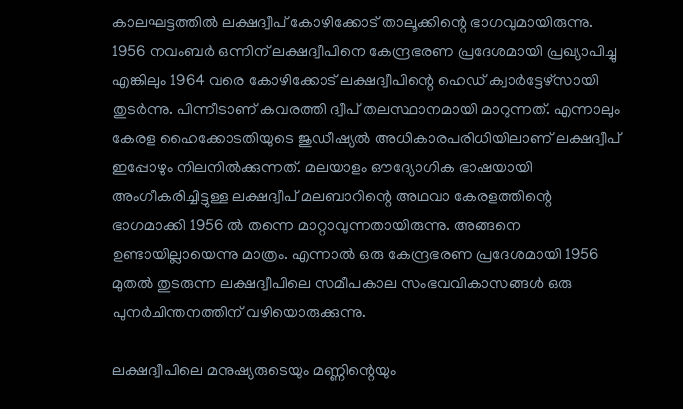കാലഘട്ടത്തില്‍ ലക്ഷദ്വീപ് കോഴിക്കോട് താലൂക്കിന്റെ ഭാഗവുമായിരുന്നു. 1956 നവംബര്‍ ഒന്നിന് ലക്ഷദ്വീപിനെ കേന്ദ്രഭരണ പ്രദേശമായി പ്രഖ്യാപിച്ചു എങ്കിലും 1964 വരെ കോഴിക്കോട് ലക്ഷദ്വീപിന്റെ ഹെഡ് ക്വാര്‍ട്ടേഴ്‌സായി തുടര്‍ന്നു. പിന്നീടാണ് കവരത്തി ദ്വീപ് തലസ്ഥാനമായി മാറുന്നത്. എന്നാലും കേരള ഹൈക്കോടതിയുടെ ജുഡീഷ്യല്‍ അധികാരപരിധിയിലാണ് ലക്ഷദ്വീപ് ഇപ്പോഴും നിലനില്‍ക്കുന്നത്. മലയാളം ഔദ്യോഗിക ഭാഷയായി അംഗീകരിച്ചിട്ടുള്ള ലക്ഷദ്വീപ് മലബാറിന്റെ അഥവാ കേരളത്തിന്റെ ഭാഗമാക്കി 1956 ല്‍ തന്നെ മാറ്റാവുന്നതായിരുന്നു. അങ്ങനെ ഉണ്ടായില്ലായെന്നു മാത്രം. എന്നാല്‍ ഒരു കേന്ദ്രഭരണ പ്രദേശമായി 1956 മുതല്‍ തുടരുന്ന ലക്ഷദ്വീപിലെ സമീപകാല സംഭവവികാസങ്ങള്‍ ഒരു പുനര്‍ചിന്തനത്തിന് വഴിയൊരുക്കുന്നു.

ലക്ഷദ്വീപിലെ മനുഷ്യരുടെയും മണ്ണിന്റെയും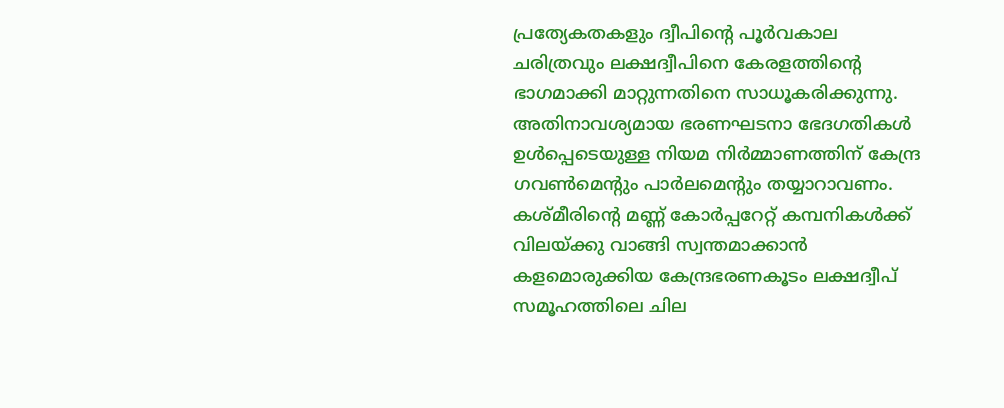പ്രത്യേകതകളും ദ്വീപിന്റെ പൂര്‍വകാല ചരിത്രവും ലക്ഷദ്വീപിനെ കേരളത്തിന്റെ ഭാഗമാക്കി മാറ്റുന്നതിനെ സാധൂകരിക്കുന്നു. അതിനാവശ്യമായ ഭരണഘടനാ ഭേദഗതികള്‍ ഉള്‍പ്പെടെയുള്ള നിയമ നിര്‍മ്മാണത്തിന് കേന്ദ്ര ഗവണ്‍മെന്റും പാര്‍ലമെന്റും തയ്യാറാവണം. കശ്മീരിന്റെ മണ്ണ് കോര്‍പ്പറേറ്റ് കമ്പനികള്‍ക്ക് വിലയ്‌ക്കു വാങ്ങി സ്വന്തമാക്കാന്‍ കളമൊരുക്കിയ കേന്ദ്രഭരണകൂടം ലക്ഷദ്വീപ് സമൂഹത്തിലെ ചില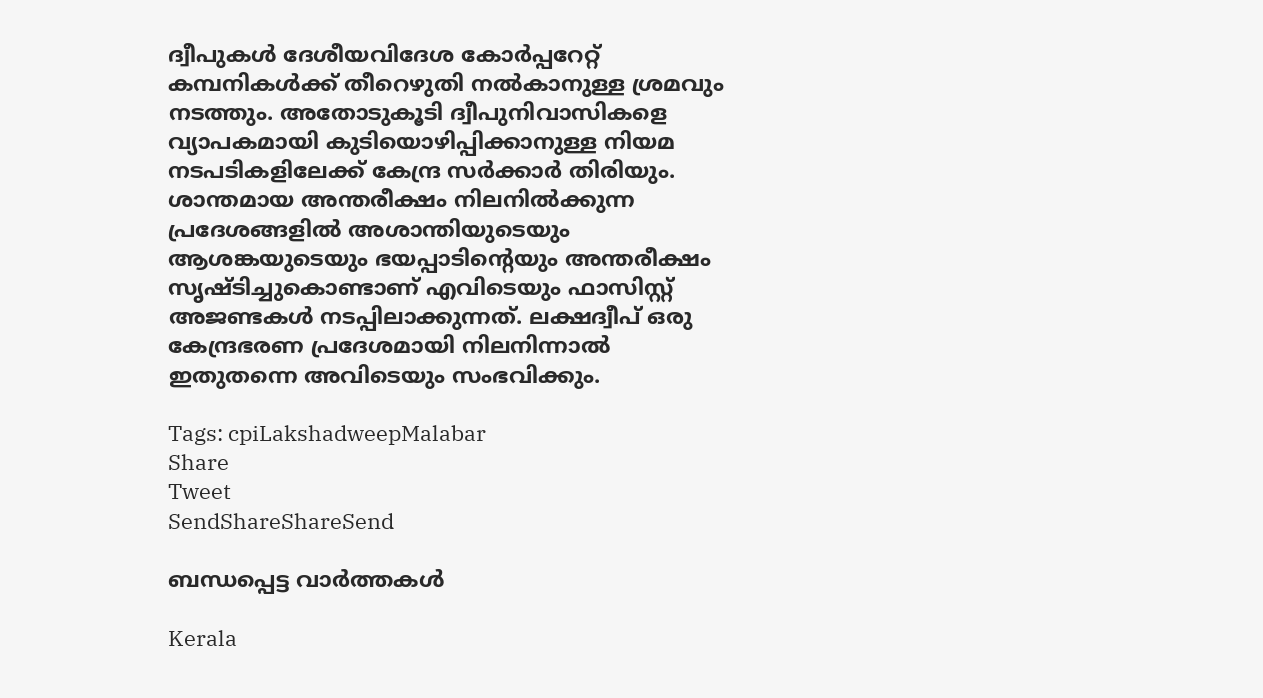ദ്വീപുകള്‍ ദേശീയവിദേശ കോര്‍പ്പറേറ്റ് കമ്പനികള്‍ക്ക് തീറെഴുതി നല്‍കാനുള്ള ശ്രമവും നടത്തും. അതോടുകൂടി ദ്വീപുനിവാസികളെ വ്യാപകമായി കുടിയൊഴിപ്പിക്കാനുള്ള നിയമ നടപടികളിലേക്ക് കേന്ദ്ര സര്‍ക്കാര്‍ തിരിയും. ശാന്തമായ അന്തരീക്ഷം നിലനില്‍ക്കുന്ന പ്രദേശങ്ങളില്‍ അശാന്തിയുടെയും ആശങ്കയുടെയും ഭയപ്പാടിന്റെയും അന്തരീക്ഷം സൃഷ്ടിച്ചുകൊണ്ടാണ് എവിടെയും ഫാസിസ്റ്റ് അജണ്ടകള്‍ നടപ്പിലാക്കുന്നത്. ലക്ഷദ്വീപ് ഒരു കേന്ദ്രഭരണ പ്രദേശമായി നിലനിന്നാല്‍ ഇതുതന്നെ അവിടെയും സംഭവിക്കും.

Tags: cpiLakshadweepMalabar
Share
Tweet
SendShareShareSend

ബന്ധപ്പെട്ട വാര്‍ത്തകള്‍

Kerala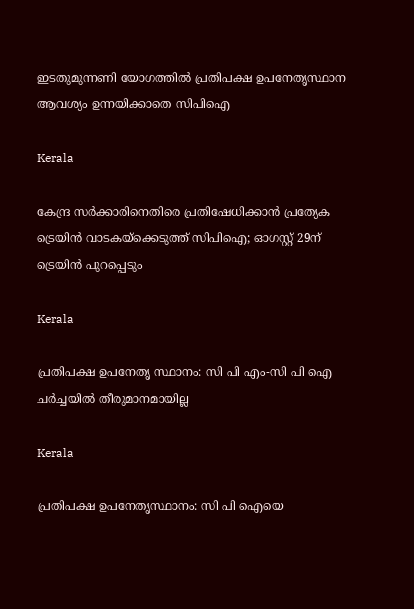ഇടതുമുന്നണി യോഗത്തില്‍ പ്രതിപക്ഷ ഉപനേതൃസ്ഥാന ആവശ്യം ഉന്നയിക്കാതെ സിപിഐ

Kerala

കേന്ദ്ര സർക്കാരിനെതിരെ പ്രതിഷേധിക്കാൻ പ്രത്യേക ട്രെയിൻ വാടകയ്‌ക്കെടുത്ത് സിപിഐ; ഓഗസ്റ്റ് 29ന് ട്രെയിൻ പുറപ്പെടും

Kerala

പ്രതിപക്ഷ ഉപനേതൃ സ്ഥാനം: സി പി എം-സി പി ഐ ചര്‍ച്ചയില്‍ തീരുമാനമായില്ല

Kerala

പ്രതിപക്ഷ ഉപനേതൃസ്ഥാനം: സി പി ഐയെ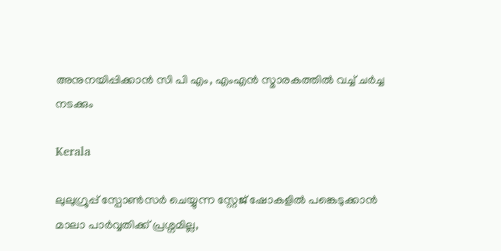അനുനയിപ്പിക്കാന്‍ സി പി എം, എംഎന്‍ സ്മാരകത്തില്‍ വച്ച് ചര്‍ച്ച നടക്കും

Kerala

ലുലുഗ്രൂപ്പ് സ്പോണ്‍സര്‍ ചെയ്യുന്ന സ്റ്റേജ് ഷോകളില്‍ പങ്കെടുക്കാന്‍ മാലാ പാര്‍വ്വതിക്ക് പ്രശ്നമില്ല,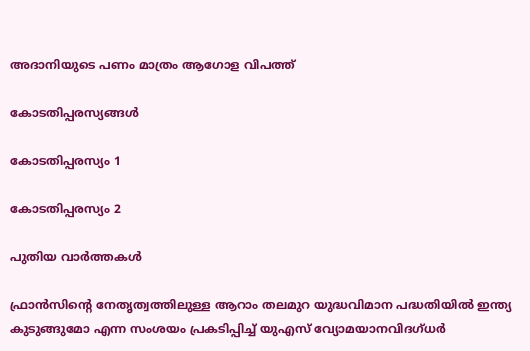അദാനിയുടെ പണം മാത്രം ആഗോള വിപത്ത്

കോടതിപ്പരസ്യങ്ങള്‍

കോടതിപ്പരസ്യം 1

കോടതിപ്പരസ്യം 2

പുതിയ വാര്‍ത്തകള്‍

ഫ്രാന്‍സിന്റെ നേതൃത്വത്തിലുള്ള ആറാം തലമുറ യുദ്ധവിമാന പദ്ധതിയില്‍ ഇന്ത്യ കുടുങ്ങുമോ എന്ന സംശയം പ്രകടിപ്പിച്ച് യുഎസ് വ്യോമയാനവിദഗ്ധര്‍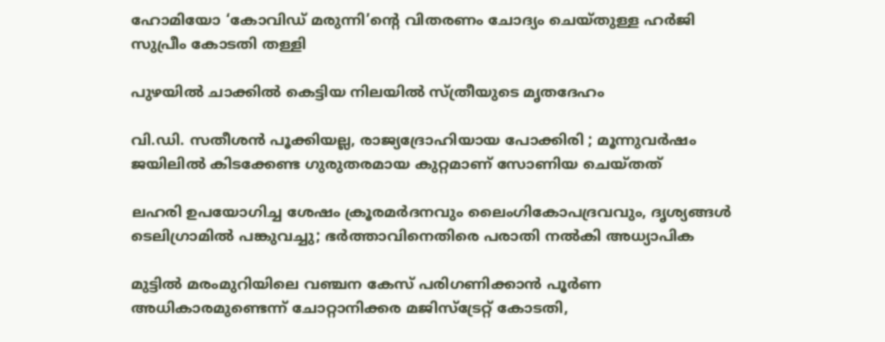ഹോമിയോ ‘കോവിഡ് മരുന്നി’ന്റെ വിതരണം ചോദ്യം ചെയ്തുള്ള ഹര്‍ജി സുപ്രീം കോടതി തള്ളി

പുഴയില്‍ ചാക്കില്‍ കെട്ടിയ നിലയില്‍ സ്ത്രീയുടെ മൃതദേഹം

വി.ഡി. സതീശൻ പൂക്കിയല്ല, രാജ്യദ്രോഹിയായ പോക്കിരി ; മൂന്നുവർഷം ജയിലിൽ കിടക്കേണ്ട ഗുരുതരമായ കുറ്റമാണ് സോണിയ ചെയ്തത്

ലഹരി ഉപയോഗിച്ച ശേഷം ക്രൂരമര്‍ദനവും ലൈംഗികോപദ്രവവും, ദൃശ്യങ്ങള്‍ ടെലിഗ്രാമില്‍ പങ്കുവച്ചു; ഭര്‍ത്താവിനെതിരെ പരാതി നല്‍കി അധ്യാപിക

മുട്ടില്‍ മരംമുറിയിലെ വഞ്ചന കേസ് പരിഗണിക്കാന്‍ പൂര്‍ണ അധികാരമുണ്ടെന്ന് ചോറ്റാനിക്കര മജിസ്ട്രേറ്റ് കോടതി,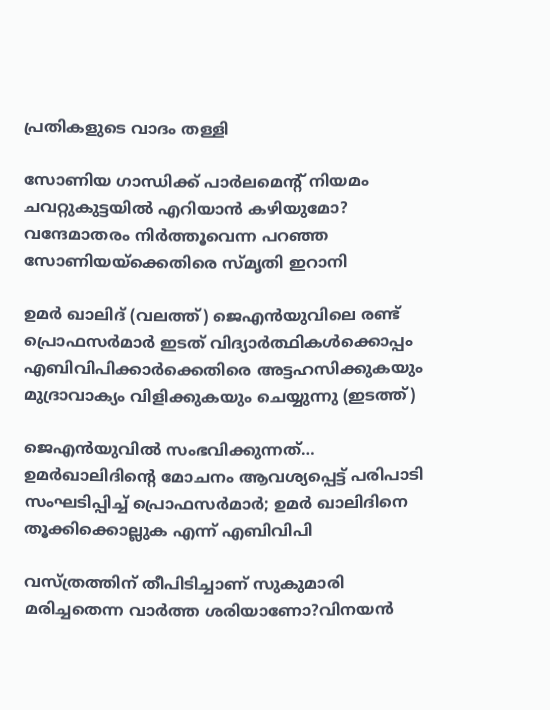പ്രതികളുടെ വാദം തള്ളി

സോണിയ ഗാന്ധിക്ക് പാർലമെന്‍റ് നിയമം ചവറ്റുകുട്ടയിൽ എറിയാൻ കഴിയുമോ? വന്ദേമാതരം നിര്‍ത്തൂവെന്ന പറഞ്ഞ സോണിയയ്‌ക്കെതിരെ സ്മൃതി ഇറാനി

ഉമര്‍ ഖാലിദ് (വലത്ത്) ജെഎന്‍യുവിലെ രണ്ട് പ്രൊഫസര്‍മാര്‍ ഇടത് വിദ്യാര്‍ത്ഥികള്‍ക്കൊപ്പം എബിവിപിക്കാര്‍ക്കെതിരെ അട്ടഹസിക്കുകയും മുദ്രാവാക്യം വിളിക്കുകയും ചെയ്യുന്നു (ഇടത്ത്)

ജെഎന്‍യുവില്‍ സംഭവിക്കുന്നത്… ഉമര്‍ഖാലിദിന്റെ മോചനം ആവശ്യപ്പെട്ട് പരിപാടി സംഘടിപ്പിച്ച് പ്രൊഫസര്‍മാര്‍; ഉമർ ഖാലിദിനെ തൂക്കിക്കൊല്ലുക എന്ന് എബിവിപി

വസ്ത്രത്തിന് തീപിടിച്ചാണ് സുകുമാരി മരിച്ചതെന്ന വാർത്ത ശരിയാണോ?വിനയൻ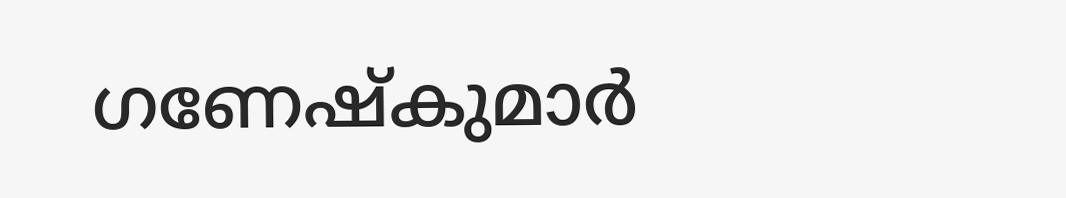ഗണേഷ്കുമാര്‍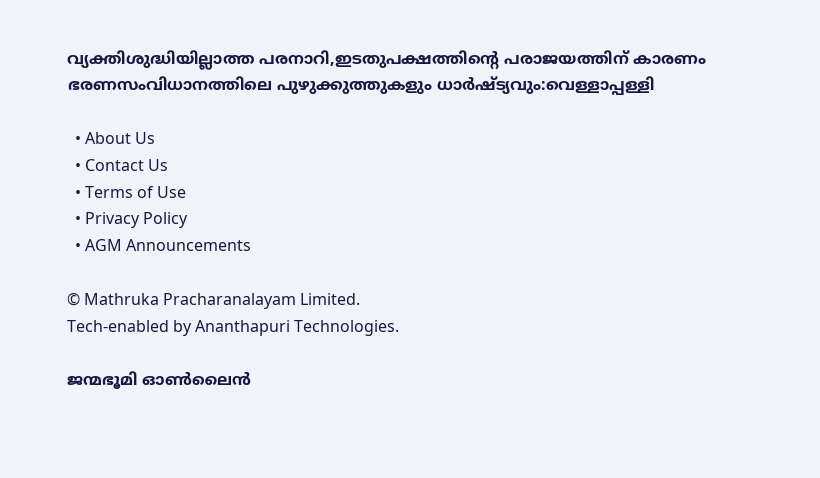വ്യക്തിശുദ്ധിയില്ലാത്ത പരനാറി,ഇടതുപക്ഷത്തിന്റെ പരാജയത്തിന് കാരണം ഭരണസംവിധാനത്തിലെ പുഴുക്കുത്തുകളും ധാര്‍ഷ്ട്യവും:വെള്ളാപ്പള്ളി

  • About Us
  • Contact Us
  • Terms of Use
  • Privacy Policy
  • AGM Announcements

© Mathruka Pracharanalayam Limited.
Tech-enabled by Ananthapuri Technologies.

ജന്മഭൂമി ഓണ്‍ലൈന്‍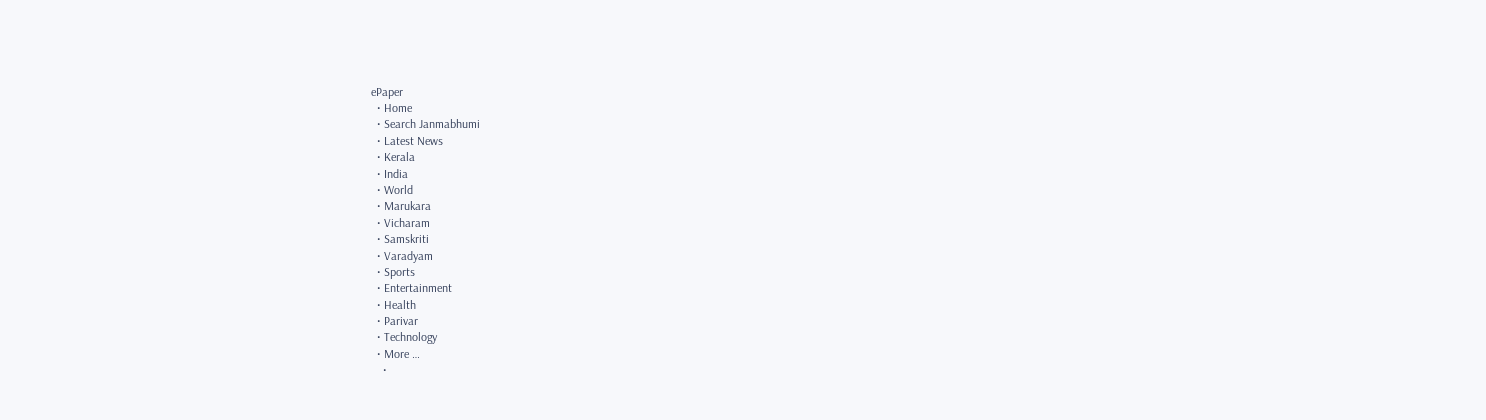ePaper
  • Home
  • Search Janmabhumi
  • Latest News
  • Kerala
  • India
  • World
  • Marukara
  • Vicharam
  • Samskriti
  • Varadyam
  • Sports
  • Entertainment
  • Health
  • Parivar
  • Technology
  • More …
    •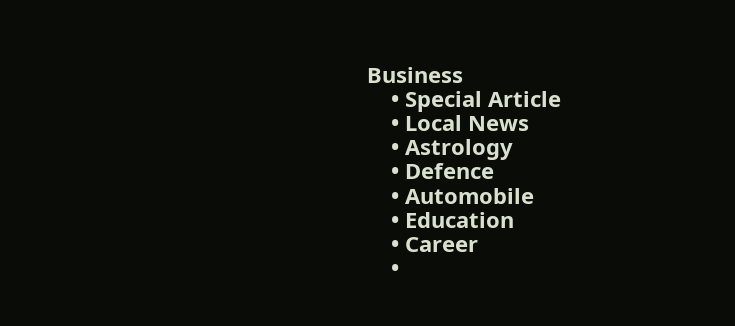Business
    • Special Article
    • Local News
    • Astrology
    • Defence
    • Automobile
    • Education
    • Career
    •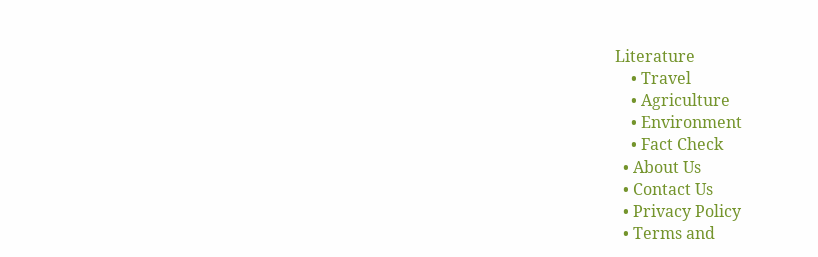Literature
    • Travel
    • Agriculture
    • Environment
    • Fact Check
  • About Us
  • Contact Us
  • Privacy Policy
  • Terms and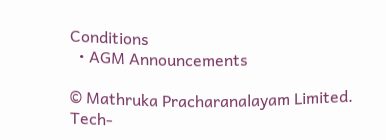Conditions
  • AGM Announcements

© Mathruka Pracharanalayam Limited.
Tech-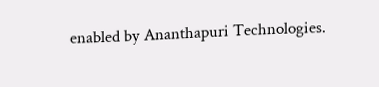enabled by Ananthapuri Technologies.